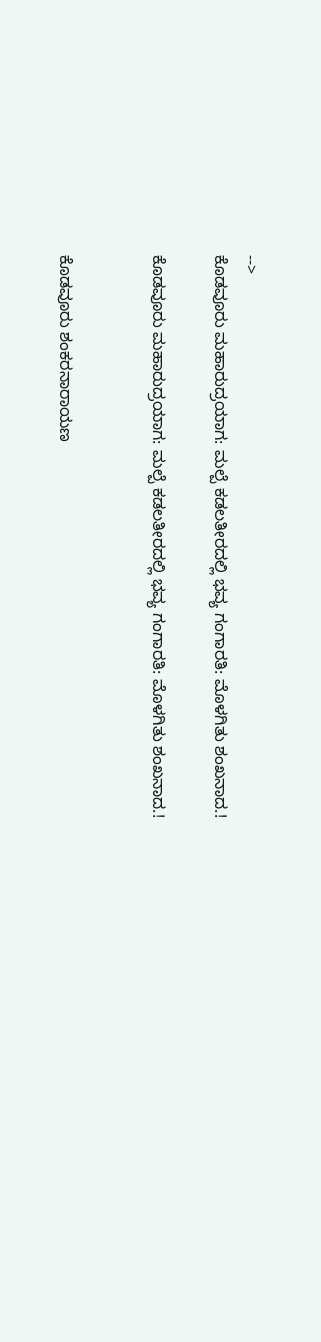-->
ಕೊಡವೂರು ಮಹಾರುದ್ರಯಾಗ: ಮಲ್ಪೆ ಕಡಲತೀರದಲ್ಲಿ ಭವ್ಯ ಗಂಗಾರತಿ: ಮೊಳಗಿತು ಶಂಖನಾದ.!

ಕೊಡವೂರು ಮಹಾರುದ್ರಯಾಗ: ಮಲ್ಪೆ ಕಡಲತೀರದಲ್ಲಿ ಭವ್ಯ ಗಂಗಾರತಿ: ಮೊಳಗಿತು ಶಂಖನಾದ.!


ಕೊಡವೂರು ಶಂಕರನಾರಾಯಣ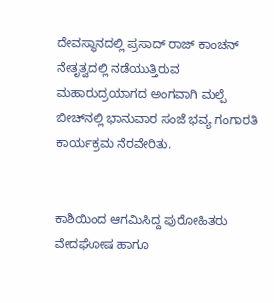ದೇವಸ್ಥಾನದಲ್ಲಿ ಪ್ರಸಾದ್ ರಾಜ್ ಕಾಂಚನ್ ನೇತೃತ್ವದಲ್ಲಿ ನಡೆಯುತ್ತಿರುವ ಮಹಾರುದ್ರಯಾಗದ ಅಂಗವಾಗಿ ಮಲ್ಪೆ ಬೀಚ್‌ನಲ್ಲಿ ಭಾನುವಾರ ಸಂಜೆ ಭವ್ಯ ಗಂಗಾರತಿ ಕಾರ್ಯಕ್ರಮ ನೆರವೇರಿತು.


ಕಾಶಿಯಿಂದ ಆಗಮಿಸಿದ್ದ ಪುರೋಹಿತರು ವೇದಘೋಷ ಹಾಗೂ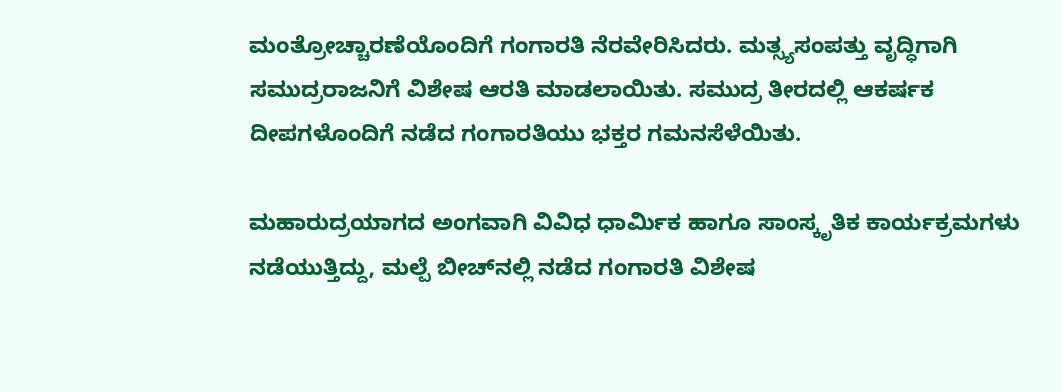ಮಂತ್ರೋಚ್ಚಾರಣೆಯೊಂದಿಗೆ ಗಂಗಾರತಿ ನೆರವೇರಿಸಿದರು. ಮತ್ಸ್ಯಸಂಪತ್ತು ವೃದ್ಧಿಗಾಗಿ ಸಮುದ್ರರಾಜನಿಗೆ ವಿಶೇಷ ಆರತಿ ಮಾಡಲಾಯಿತು. ಸಮುದ್ರ ತೀರದಲ್ಲಿ ಆಕರ್ಷಕ ದೀಪಗಳೊಂದಿಗೆ ನಡೆದ ಗಂಗಾರತಿಯು ಭಕ್ತರ ಗಮನಸೆಳೆಯಿತು.

ಮಹಾರುದ್ರಯಾಗದ ಅಂಗವಾಗಿ ವಿವಿಧ ಧಾರ್ಮಿಕ ಹಾಗೂ ಸಾಂಸ್ಕೃತಿಕ ಕಾರ್ಯಕ್ರಮಗಳು ನಡೆಯುತ್ತಿದ್ದು, ಮಲ್ಪೆ ಬೀಚ್‌ನಲ್ಲಿ ನಡೆದ ಗಂಗಾರತಿ ವಿಶೇಷ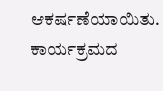ಆಕರ್ಷಣೆಯಾಯಿತು. ಕಾರ್ಯಕ್ರಮದ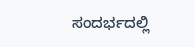ಸಂದರ್ಭದಲ್ಲಿ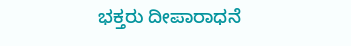ಭಕ್ತರು ದೀಪಾರಾಧನೆ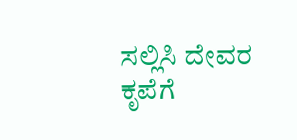ಸಲ್ಲಿಸಿ ದೇವರ ಕೃಪೆಗೆ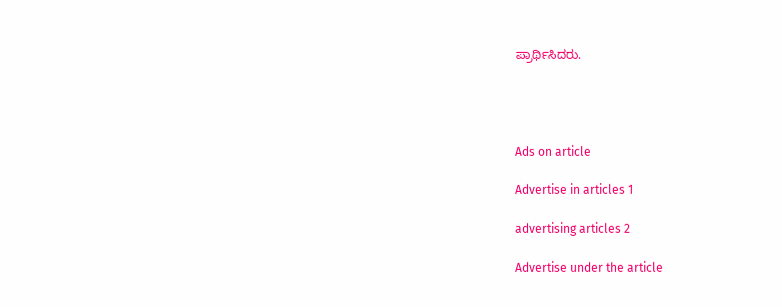ಪ್ರಾರ್ಥಿಸಿದರು.




Ads on article

Advertise in articles 1

advertising articles 2

Advertise under the article